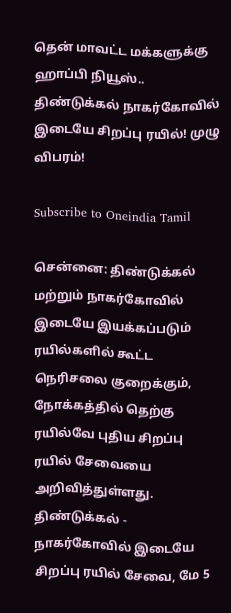தென் மாவட்ட மக்களுக்கு ஹாப்பி நியூஸ்.. திண்டுக்கல் நாகர்கோவில் இடையே சிறப்பு ரயில்! முழு விபரம்!

Subscribe to Oneindia Tamil

சென்னை: திண்டுக்கல் மற்றும் நாகர்கோவில் இடையே இயக்கப்படும் ரயில்களில் கூட்ட நெரிசலை குறைக்கும், நோக்கத்தில் தெற்கு ரயில்வே புதிய சிறப்பு ரயில் சேவையை அறிவித்துள்ளது. திண்டுக்கல் - நாகர்கோவில் இடையே சிறப்பு ரயில் சேவை, மே 5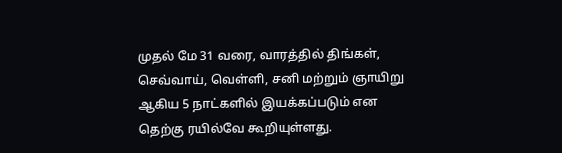முதல் மே 31 வரை, வாரத்தில் திங்கள், செவ்வாய், வெள்ளி, சனி மற்றும் ஞாயிறு ஆகிய 5 நாட்களில் இயக்கப்படும் என தெற்கு ரயில்வே கூறியுள்ளது.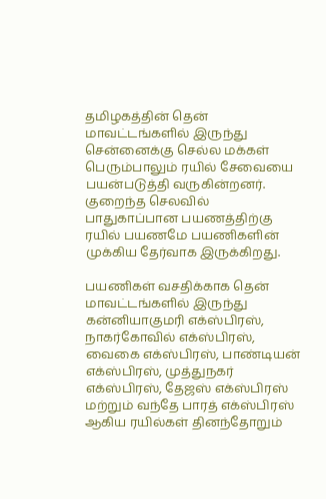தமிழகத்தின் தென் மாவட்டங்களில் இருந்து சென்னைக்கு செல்ல மக்கள் பெரும்பாலும் ரயில் சேவையை பயன்படுத்தி வருகின்றனர். குறைந்த செலவில் பாதுகாப்பான பயணத்திற்கு ரயில் பயணமே பயணிகளின் முக்கிய தேர்வாக இருக்கிறது.

பயணிகள் வசதிக்காக தென் மாவட்டங்களில் இருந்து கன்னியாகுமரி எக்ஸ்பிரஸ், நாகர்கோவில் எக்ஸ்பிரஸ், வைகை எக்ஸ்பிரஸ், பாண்டியன் எக்ஸ்பிரஸ், முத்துநகர் எக்ஸ்பிரஸ், தேஜஸ் எக்ஸ்பிரஸ் மற்றும் வந்தே பாரத் எக்ஸ்பிரஸ் ஆகிய ரயில்கள் தினந்தோறும்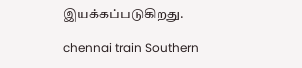இயக்கப்படுகிறது.

chennai train Southern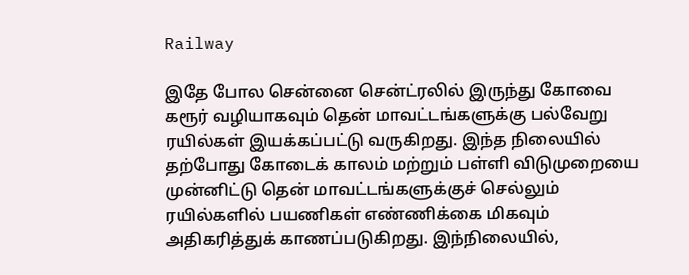Railway

இதே போல சென்னை சென்ட்ரலில் இருந்து கோவை கரூர் வழியாகவும் தென் மாவட்டங்களுக்கு பல்வேறு ரயில்கள் இயக்கப்பட்டு வருகிறது. இந்த நிலையில் தற்போது கோடைக் காலம் மற்றும் பள்ளி விடுமுறையை முன்னிட்டு தென் மாவட்டங்களுக்குச் செல்லும் ரயில்களில் பயணிகள் எண்ணிக்கை மிகவும் அதிகரித்துக் காணப்படுகிறது. இந்நிலையில்,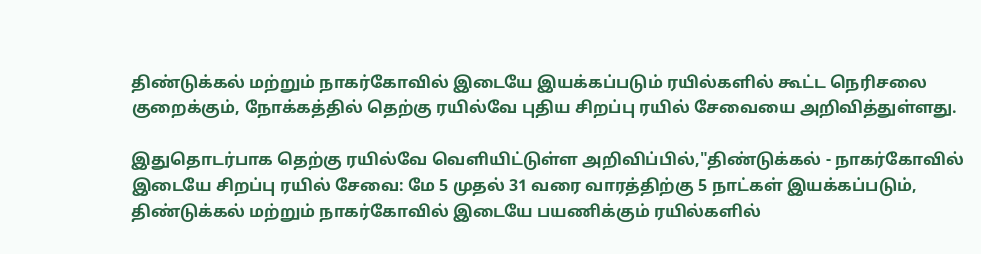திண்டுக்கல் மற்றும் நாகர்கோவில் இடையே இயக்கப்படும் ரயில்களில் கூட்ட நெரிசலை குறைக்கும், நோக்கத்தில் தெற்கு ரயில்வே புதிய சிறப்பு ரயில் சேவையை அறிவித்துள்ளது.

இதுதொடர்பாக தெற்கு ரயில்வே வெளியிட்டுள்ள அறிவிப்பில்,"திண்டுக்கல் - நாகர்கோவில் இடையே சிறப்பு ரயில் சேவை: மே 5 முதல் 31 வரை வாரத்திற்கு 5 நாட்கள் இயக்கப்படும், திண்டுக்கல் மற்றும் நாகர்கோவில் இடையே பயணிக்கும் ரயில்களில்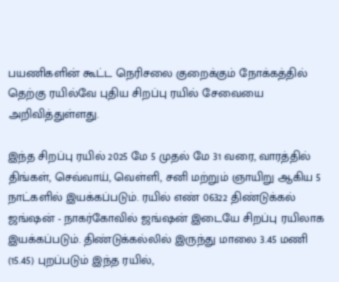பயணிகளின் கூட்ட நெரிசலை குறைக்கும் நோக்கத்தில் தெற்கு ரயில்வே புதிய சிறப்பு ரயில் சேவையை அறிவித்துள்ளது.

இந்த சிறப்பு ரயில் 2025 மே 5 முதல் மே 31 வரை, வாரத்தில் திங்கள், செவ்வாய், வெள்ளி, சனி மற்றும் ஞாயிறு ஆகிய 5 நாட்களில் இயக்கப்படும். ரயில் எண் 06322 திண்டுக்கல் ஜங்ஷன் - நாகர்கோவில் ஜங்ஷன் இடையே சிறப்பு ரயிலாக இயக்கப்படும். திண்டுக்கல்லில் இருந்து மாலை 3.45 மணி (15.45) புறப்படும் இந்த ரயில்,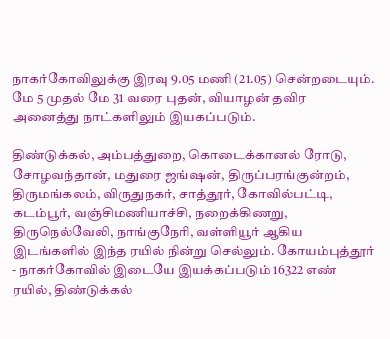நாகர்கோவிலுக்கு இரவு 9.05 மணி (21.05) சென்றடையும். மே 5 முதல் மே 31 வரை புதன், வியாழன் தவிர அனைத்து நாட்களிலும் இயகப்படும்.

திண்டுக்கல், அம்பத்துறை, கொடைக்கானல் ரோடு, சோழவந்தான், மதுரை ஜங்ஷன், திருப்பரங்குன்றம், திருமங்கலம், விருதுநகர், சாத்தூர், கோவில்பட்டி, கடம்பூர், வஞ்சிமணியாச்சி, நறைக்கிணறு, திருநெல்வேலி, நாங்குநேரி, வள்ளியூர் ஆகிய இடங்களில் இந்த ரயில் நின்று செல்லும். கோயம்புத்தூர் - நாகர்கோவில் இடையே இயக்கப்படும் 16322 எண் ரயில், திண்டுக்கல்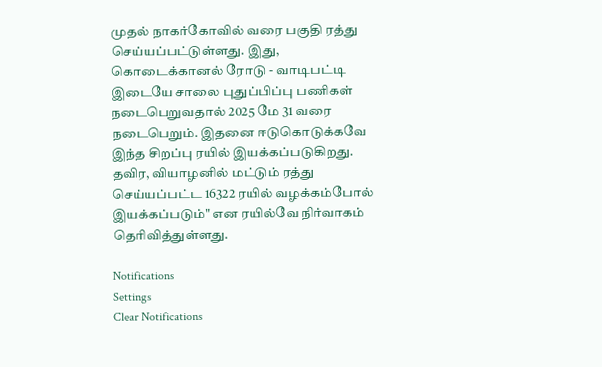முதல் நாகர்கோவில் வரை பகுதி ரத்து செய்யப்பட்டுள்ளது. இது, கொடைக்கானல் ரோடு - வாடிபட்டி இடையே சாலை புதுப்பிப்பு பணிகள் நடைபெறுவதால் 2025 மே 31 வரை நடைபெறும். இதனை ஈடுகொடுக்கவே இந்த சிறப்பு ரயில் இயக்கப்படுகிறது. தவிர, வியாழனில் மட்டும் ரத்து செய்யப்பட்ட 16322 ரயில் வழக்கம்போல் இயக்கப்படும்" என ரயில்வே நிர்வாகம் தெரிவித்துள்ளது.

Notifications
Settings
Clear Notifications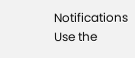Notifications
Use the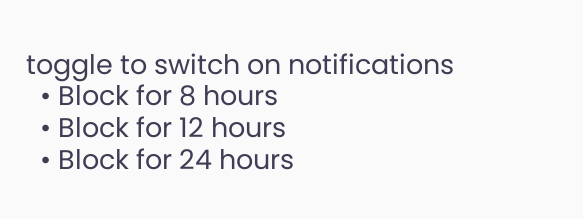toggle to switch on notifications
  • Block for 8 hours
  • Block for 12 hours
  • Block for 24 hours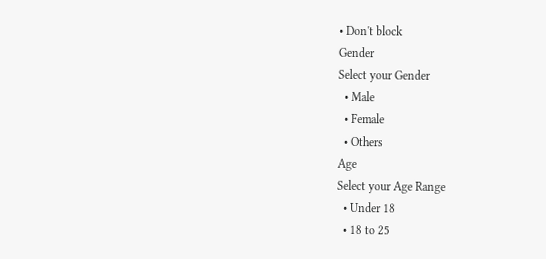• Don't block
Gender
Select your Gender
  • Male
  • Female
  • Others
Age
Select your Age Range
  • Under 18
  • 18 to 25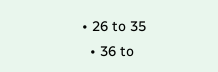• 26 to 35
  • 36 to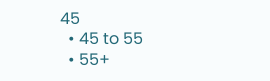45
  • 45 to 55
  • 55+